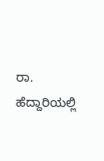ರಾ. ಹೆದ್ದಾರಿಯಲ್ಲಿ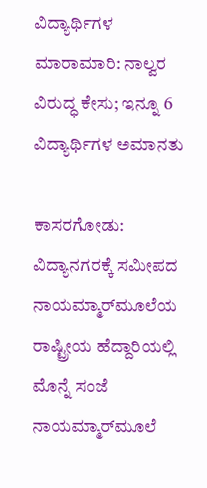ವಿದ್ಯಾರ್ಥಿಗಳ ಮಾರಾಮಾರಿ: ನಾಲ್ವರ ವಿರುದ್ಧ ಕೇಸು; ಇನ್ನೂ 6 ವಿದ್ಯಾರ್ಥಿಗಳ ಅಮಾನತು

ಕಾಸರಗೋಡು: ವಿದ್ಯಾನಗರಕ್ಕೆ ಸಮೀಪದ ನಾಯಮ್ಮಾರ್‌ಮೂಲೆಯ ರಾಷ್ಟ್ರೀಯ ಹೆದ್ದಾರಿಯಲ್ಲಿ ಮೊನ್ನೆ ಸಂಜೆ ನಾಯಮ್ಮಾರ್‌ಮೂಲೆ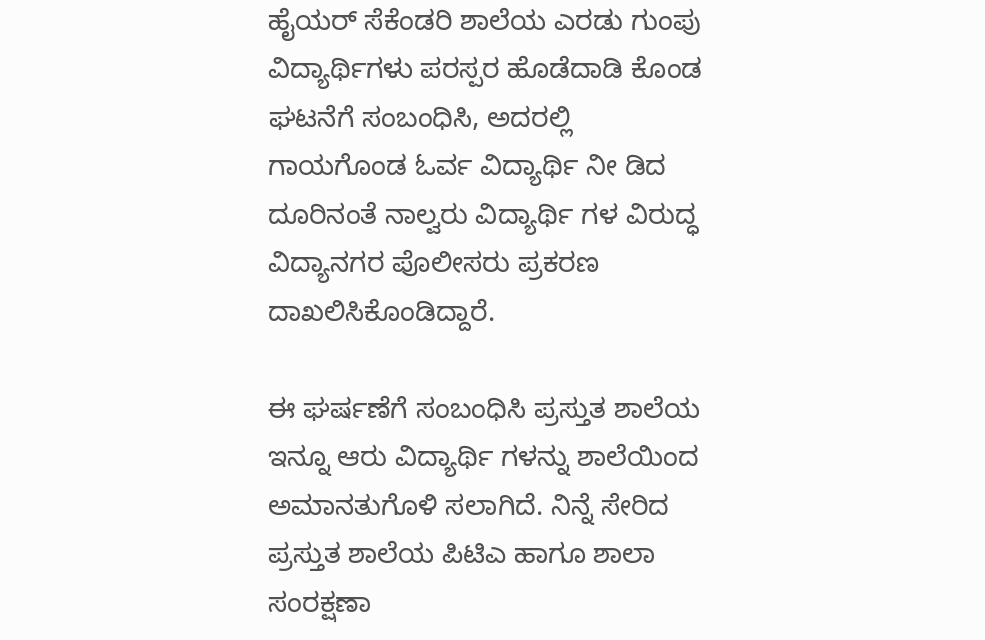ಹೈಯರ್ ಸೆಕೆಂಡರಿ ಶಾಲೆಯ ಎರಡು ಗುಂಪು ವಿದ್ಯಾರ್ಥಿಗಳು ಪರಸ್ಪರ ಹೊಡೆದಾಡಿ ಕೊಂಡ ಘಟನೆಗೆ ಸಂಬಂಧಿಸಿ, ಅದರಲ್ಲಿ ಗಾಯಗೊಂಡ ಓರ್ವ ವಿದ್ಯಾರ್ಥಿ ನೀ ಡಿದ ದೂರಿನಂತೆ ನಾಲ್ವರು ವಿದ್ಯಾರ್ಥಿ ಗಳ ವಿರುದ್ಧ ವಿದ್ಯಾನಗರ ಪೊಲೀಸರು ಪ್ರಕರಣ ದಾಖಲಿಸಿಕೊಂಡಿದ್ದಾರೆ.

ಈ ಘರ್ಷಣೆಗೆ ಸಂಬಂಧಿಸಿ ಪ್ರಸ್ತುತ ಶಾಲೆಯ ಇನ್ನೂ ಆರು ವಿದ್ಯಾರ್ಥಿ ಗಳನ್ನು ಶಾಲೆಯಿಂದ ಅಮಾನತುಗೊಳಿ ಸಲಾಗಿದೆ. ನಿನ್ನೆ ಸೇರಿದ ಪ್ರಸ್ತುತ ಶಾಲೆಯ ಪಿಟಿಎ ಹಾಗೂ ಶಾಲಾ ಸಂರಕ್ಷಣಾ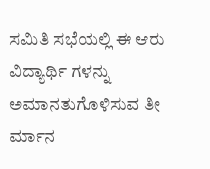ಸಮಿತಿ ಸಭೆಯಲ್ಲಿ ಈ ಆರು ವಿದ್ಯಾರ್ಥಿ ಗಳನ್ನು ಅಮಾನತುಗೊಳಿಸುವ ತೀ ರ್ಮಾನ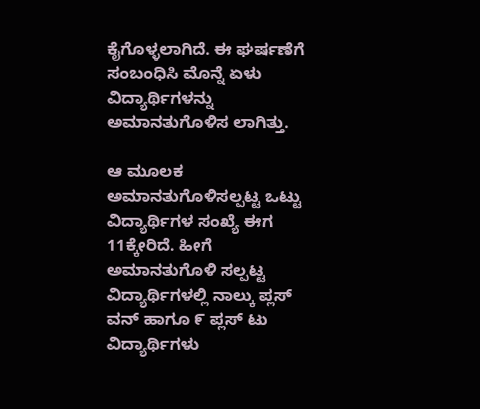ಕೈಗೊಳ್ಳಲಾಗಿದೆ. ಈ ಘರ್ಷಣೆಗೆ ಸಂಬಂಧಿಸಿ ಮೊನ್ನೆ ಏಳು ವಿದ್ಯಾರ್ಥಿಗಳನ್ನು ಅಮಾನತುಗೊಳಿಸ ಲಾಗಿತ್ತು.

ಆ ಮೂಲಕ ಅಮಾನತುಗೊಳಿಸಲ್ಪಟ್ಟ ಒಟ್ಟು ವಿದ್ಯಾರ್ಥಿಗಳ ಸಂಖ್ಯೆ ಈಗ 11ಕ್ಕೇರಿದೆ. ಹೀಗೆ ಅಮಾನತುಗೊಳಿ ಸಲ್ಪಟ್ಟ ವಿದ್ಯಾರ್ಥಿಗಳಲ್ಲಿ ನಾಲ್ಕು ಪ್ಲಸ್ ವನ್ ಹಾಗೂ ೯ ಪ್ಲಸ್ ಟು ವಿದ್ಯಾರ್ಥಿಗಳು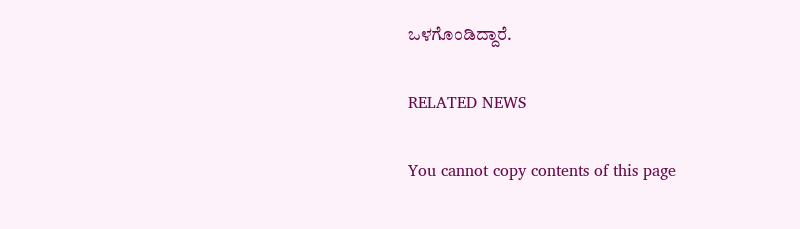ಒಳಗೊಂಡಿದ್ದಾರೆ.

RELATED NEWS

You cannot copy contents of this page